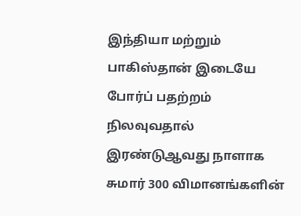இந்தியா மற்றும் பாகிஸ்தான் இடையே போர்ப் பதற்றம் நிலவுவதால் இரண்டுஆவது நாளாக சுமார் 300 விமானங்களின்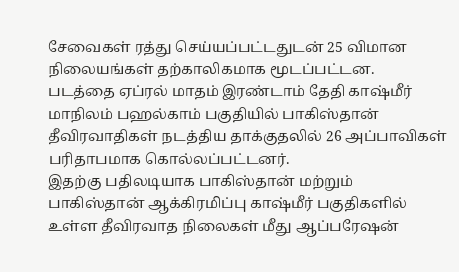சேவைகள் ரத்து செய்யப்பட்டதுடன் 25 விமான நிலையங்கள் தற்காலிகமாக மூடப்பட்டன.
படத்தை ஏப்ரல் மாதம் இரண்டாம் தேதி காஷ்மீர் மாநிலம் பஹல்காம் பகுதியில் பாகிஸ்தான் தீவிரவாதிகள் நடத்திய தாக்குதலில் 26 அப்பாவிகள் பரிதாபமாக கொல்லப்பட்டனர்.
இதற்கு பதிலடியாக பாகிஸ்தான் மற்றும் பாகிஸ்தான் ஆக்கிரமிப்பு காஷ்மீர் பகுதிகளில் உள்ள தீவிரவாத நிலைகள் மீது ஆப்பரேஷன்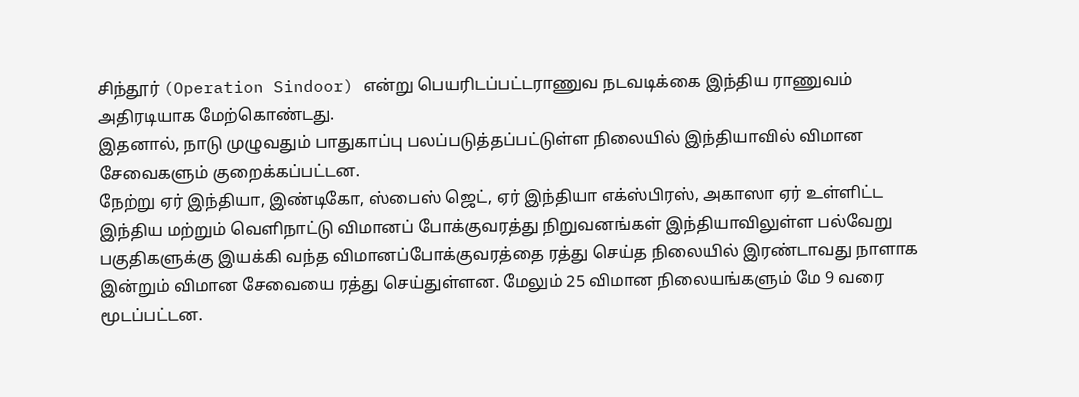சிந்தூர் (Operation Sindoor) என்று பெயரிடப்பட்டராணுவ நடவடிக்கை இந்திய ராணுவம் அதிரடியாக மேற்கொண்டது.
இதனால், நாடு முழுவதும் பாதுகாப்பு பலப்படுத்தப்பட்டுள்ள நிலையில் இந்தியாவில் விமான சேவைகளும் குறைக்கப்பட்டன.
நேற்று ஏர் இந்தியா, இண்டிகோ, ஸ்பைஸ் ஜெட், ஏர் இந்தியா எக்ஸ்பிரஸ், அகாஸா ஏர் உள்ளிட்ட இந்திய மற்றும் வெளிநாட்டு விமானப் போக்குவரத்து நிறுவனங்கள் இந்தியாவிலுள்ள பல்வேறு பகுதிகளுக்கு இயக்கி வந்த விமானப்போக்குவரத்தை ரத்து செய்த நிலையில் இரண்டாவது நாளாக இன்றும் விமான சேவையை ரத்து செய்துள்ளன. மேலும் 25 விமான நிலையங்களும் மே 9 வரை மூடப்பட்டன.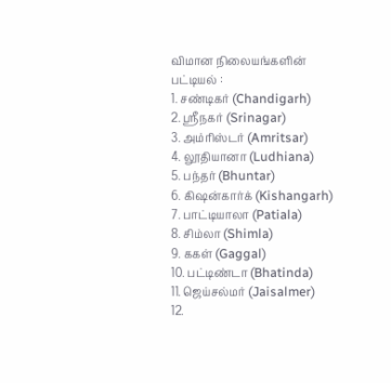விமான நிலையங்களின் பட்டியல் :
1. சண்டிகர் (Chandigarh)
2. ஸ்ரீநகர் (Srinagar)
3. அம்ரிஸ்டர் (Amritsar)
4. லூதியானா (Ludhiana)
5. பந்தர் (Bhuntar)
6. கிஷன்கார்க் (Kishangarh)
7. பாட்டியாலா (Patiala)
8. சிம்லா (Shimla)
9. ககள் (Gaggal)
10. பட்டிண்டா (Bhatinda)
11. ஜெய்சல்மர் (Jaisalmer)
12.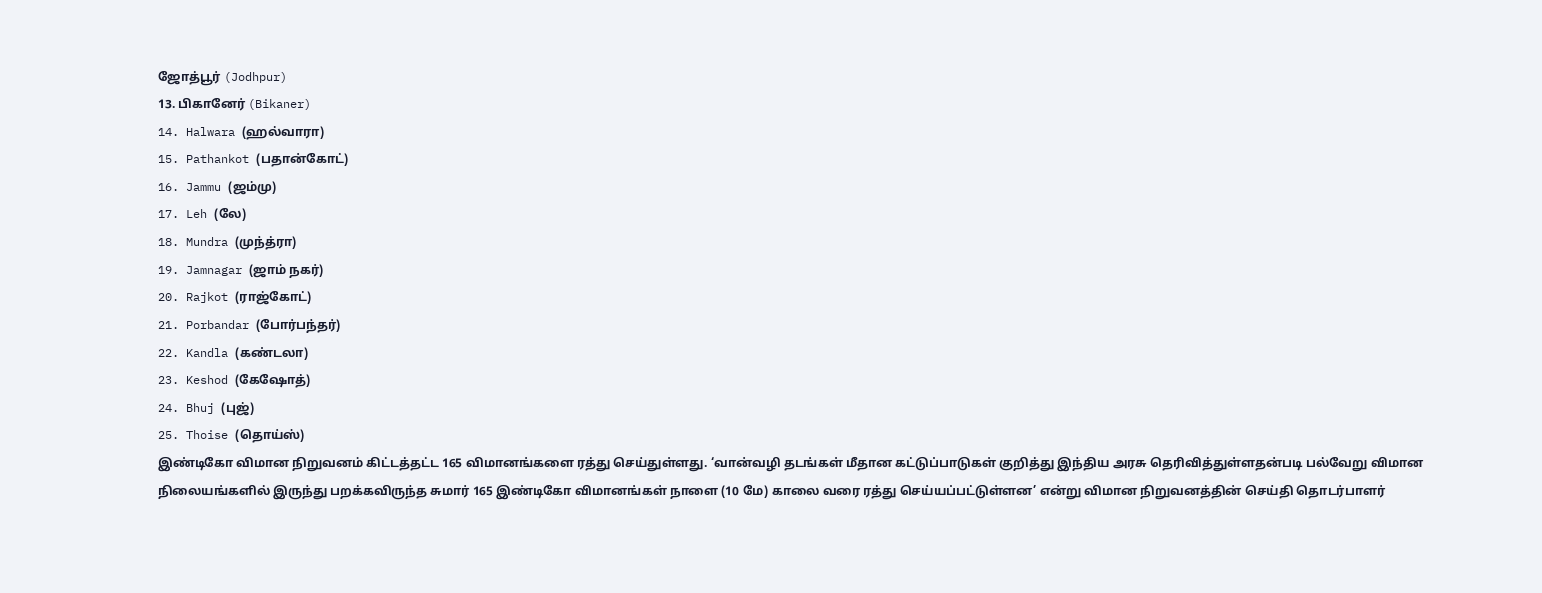ஜோத்பூர் (Jodhpur)
13. பிகானேர் (Bikaner)
14. Halwara (ஹல்வாரா)
15. Pathankot (பதான்கோட்)
16. Jammu (ஜம்மு)
17. Leh (லே)
18. Mundra (முந்த்ரா)
19. Jamnagar (ஜாம் நகர்)
20. Rajkot (ராஜ்கோட்)
21. Porbandar (போர்பந்தர்)
22. Kandla (கண்டலா)
23. Keshod (கேஷோத்)
24. Bhuj (புஜ்)
25. Thoise (தொய்ஸ்)
இண்டிகோ விமான நிறுவனம் கிட்டத்தட்ட 165 விமானங்களை ரத்து செய்துள்ளது. ‘வான்வழி தடங்கள் மீதான கட்டுப்பாடுகள் குறித்து இந்திய அரசு தெரிவித்துள்ளதன்படி பல்வேறு விமான நிலையங்களில் இருந்து பறக்கவிருந்த சுமார் 165 இண்டிகோ விமானங்கள் நாளை (10 மே) காலை வரை ரத்து செய்யப்பட்டுள்ளன’ என்று விமான நிறுவனத்தின் செய்தி தொடர்பாளர்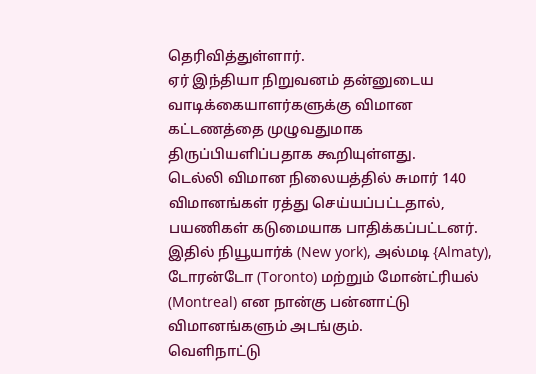தெரிவித்துள்ளார்.
ஏர் இந்தியா நிறுவனம் தன்னுடைய வாடிக்கையாளர்களுக்கு விமான கட்டணத்தை முழுவதுமாக திருப்பியளிப்பதாக கூறியுள்ளது.
டெல்லி விமான நிலையத்தில் சுமார் 140 விமானங்கள் ரத்து செய்யப்பட்டதால், பயணிகள் கடுமையாக பாதிக்கப்பட்டனர்.
இதில் நியூயார்க் (New york), அல்மடி {Almaty), டோரன்டோ (Toronto) மற்றும் மோன்ட்ரியல் (Montreal) என நான்கு பன்னாட்டு விமானங்களும் அடங்கும்.
வெளிநாட்டு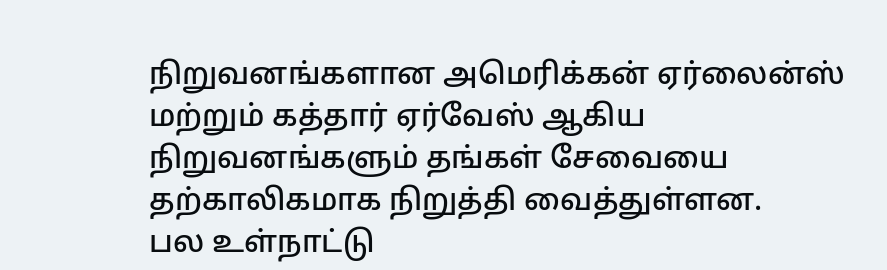நிறுவனங்களான அமெரிக்கன் ஏர்லைன்ஸ் மற்றும் கத்தார் ஏர்வேஸ் ஆகிய நிறுவனங்களும் தங்கள் சேவையை தற்காலிகமாக நிறுத்தி வைத்துள்ளன.
பல உள்நாட்டு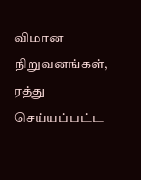விமான நிறுவனங்கள், ரத்து செய்யப்பட்ட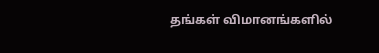தங்கள் விமானங்களில்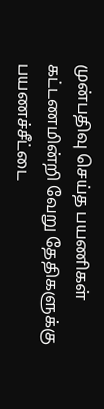முன்பதிவு செய்த பயணிகள் கட்டணமின்றி வேறு தேதிகளுக்கு பயணச்சீட்டை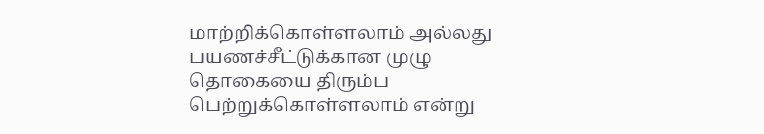மாற்றிக்கொள்ளலாம் அல்லது பயணச்சீட்டுக்கான முழு தொகையை திரும்ப பெற்றுக்கொள்ளலாம் என்று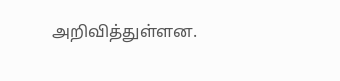அறிவித்துள்ளன.